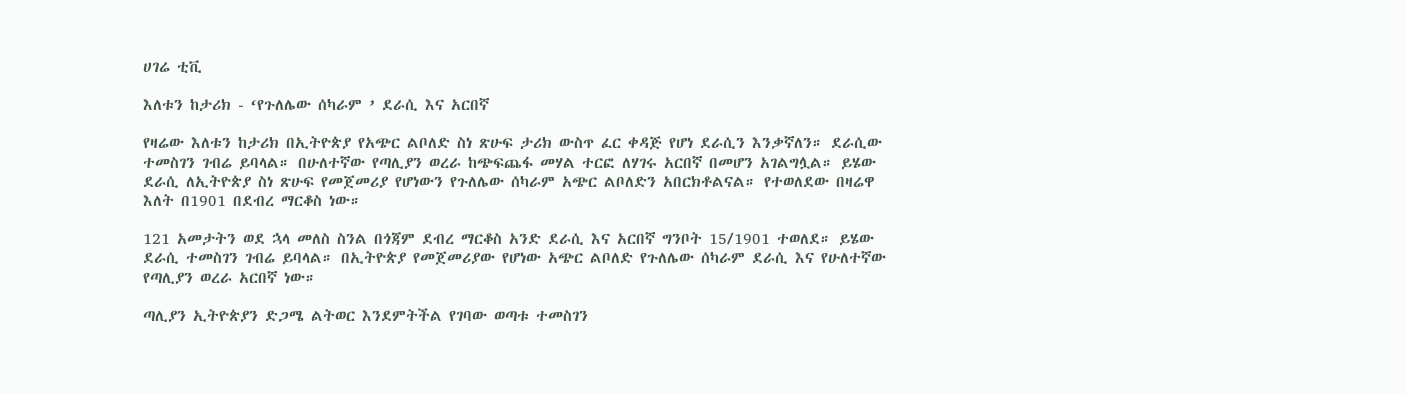ሀገሬ ቲቪ

እለቱን ከታሪክ - ‘የጉለሌው ሰካራም ’ ደራሲ እና አርበኛ

የዛሬው እለቱን ከታሪክ በኢትዮጵያ የአጭር ልቦለድ ስነ ጽሁፍ ታሪክ ውስጥ ፈር ቀዳጅ የሆነ ደራሲን እንቃኛለን። ደራሲው ተመስገን ገብሬ ይባላል። በሁለተኛው የጣሊያን ወረራ ከጭፍጨፋ መሃል ተርፎ ለሃገሩ አርበኛ በመሆን አገልግሏል። ይሄው ደራሲ ለኢትዮጵያ ስነ ጽሁፍ የመጀመሪያ የሆነውን የጉለሌው ሰካራም አጭር ልቦለድን አበርክቶልናል። የተወለደው በዛሬዋ እለት በ1901 በደብረ ማርቆስ ነው።

121 አመታትን ወደ ኋላ መለስ ስንል በጎጃም ደብረ ማርቆስ አንድ ደራሲ እና አርበኛ ግንቦት 15/1901 ተወለደ። ይሄው ደራሲ ተመስገን ገብሬ ይባላል። በኢትዮጵያ የመጀመሪያው የሆነው አጭር ልቦለድ የጉለሌው ሰካራም ደራሲ እና የሁለተኛው የጣሊያን ወረራ አርበኛ ነው።

ጣሊያን ኢትዮጵያን ድጋሜ ልትወር እንደምትችል የገባው ወጣቱ ተመስገን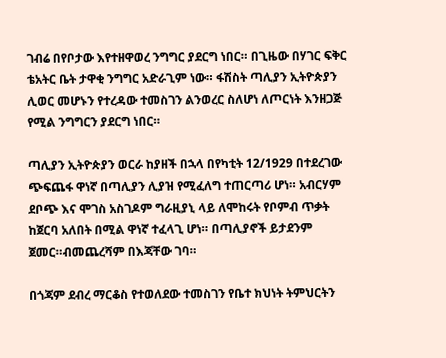ገብሬ በየቦታው እየተዘዋወረ ንግግር ያደርግ ነበር። በጊዜው በሃገር ፍቅር ቴአትር ቤት ታዋቂ ንግግር አድራጊም ነው። ፋሽስት ጣሊያን ኢትዮጵያን ሊወር መሆኑን የተረዳው ተመስገን ልንወረር ስለሆነ ለጦርነት እንዘጋጅ የሚል ንግግርን ያደርግ ነበር።

ጣሊያን ኢትዮጵያን ወርራ ከያዘች በኋላ በየካቲት 12/1929 በተደረገው ጭፍጨፋ ዋነኛ በጣሊያን ሊያዝ የሚፈለግ ተጠርጣሪ ሆነ። አብርሃም ደቦጭ እና ሞገስ አስገዶም ግራዚያኒ ላይ ለሞከሩት የቦምብ ጥቃት ከጀርባ አለበት በሚል ዋነኛ ተፈላጊ ሆነ። በጣሊያኖች ይታደንም ጀመር።ብመጨረሻም በእጃቸው ገባ።

በጎጃም ደብረ ማርቆስ የተወለደው ተመስገን የቤተ ክህነት ትምህርትን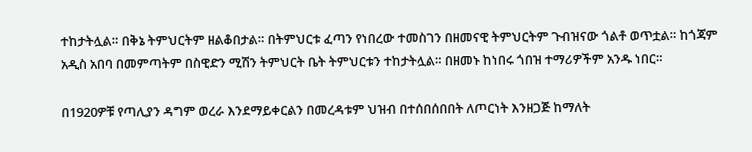ተከታትሏል። በቅኔ ትምህርትም ዘልቆበታል። በትምህርቱ ፈጣን የነበረው ተመስገን በዘመናዊ ትምህርትም ጉብዝናው ጎልቶ ወጥቷል። ከጎጃም አዲስ አበባ በመምጣትም በስዊድን ሚሽን ትምህርት ቤት ትምህርቱን ተከታትሏል። በዘመኑ ከነበሩ ጎበዝ ተማሪዎችም አንዱ ነበር።

በ1920ዎቹ የጣሊያን ዳግም ወረራ እንደማይቀርልን በመረዳቱም ህዝብ በተሰበሰበበት ለጦርነት እንዘጋጅ ከማለት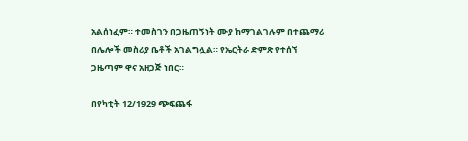አልሰነፈም። ተመስገን በጋዜጠኝነት ሙያ ከማገልገሉም በተጨማሪ በሌሎች መስሪያ ቤቶች አገልግሏል። የኤርትራ ድምጽ የተሰኘ ጋዜጣም ዋና አዘጋጅ ነበር።

በየካቲት 12/1929 ጭፍጨፋ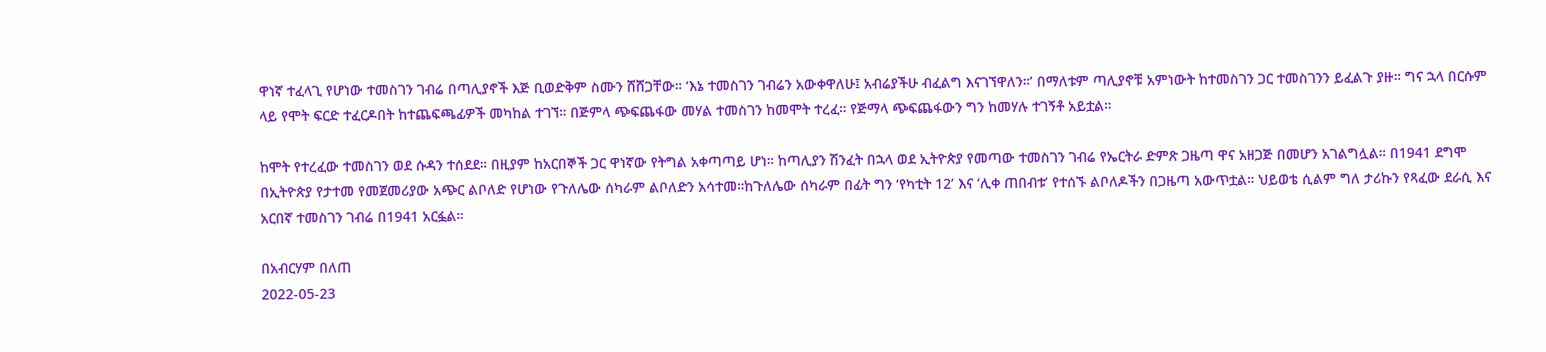ዋነኛ ተፈላጊ የሆነው ተመስገን ገብሬ በጣሊያኖች እጅ ቢወድቅም ስሙን ሸሸጋቸው። ‘እኔ ተመስገን ገብሬን አውቀዋለሁ፤ አብሬያችሁ ብፈልግ እናገኘዋለን።’ በማለቱም ጣሊያኖቹ አምነውት ከተመስገን ጋር ተመስገንን ይፈልጉ ያዙ። ግና ኋላ በርሱም ላይ የሞት ፍርድ ተፈርዶበት ከተጨፍጫፊዎች መካከል ተገኘ። በጅምላ ጭፍጨፋው መሃል ተመስገን ከመሞት ተረፈ። የጅማላ ጭፍጨፋውን ግን ከመሃሉ ተገኝቶ አይቷል።

ከሞት የተረፈው ተመስገን ወደ ሱዳን ተሰደደ። በዚያም ከአርበኞች ጋር ዋነኛው የትግል አቀጣጣይ ሆነ። ከጣሊያን ሽንፈት በኋላ ወደ ኢትዮጵያ የመጣው ተመስገን ገብሬ የኤርትራ ድምጽ ጋዜጣ ዋና አዘጋጅ በመሆን አገልግሏል። በ1941 ደግሞ በኢትዮጵያ የታተመ የመጀመሪያው አጭር ልቦለድ የሆነው የጉለሌው ሰካራም ልቦለድን አሳተመ።ከጉለሌው ሰካራም በፊት ግን ‘የካቲት 12’ እና ‘ሊቀ ጠበብቱ’ የተሰኙ ልቦለዶችን በጋዜጣ አውጥቷል። ህይወቴ ሲልም ግለ ታሪኩን የጻፈው ደራሲ እና አርበኛ ተመስገን ገብሬ በ1941 አርፏል።

በአብርሃም በለጠ
2022-05-23